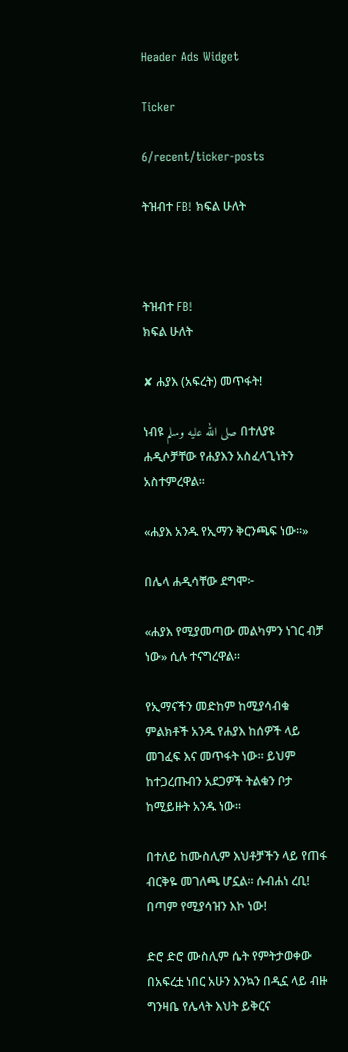Header Ads Widget

Ticker

6/recent/ticker-posts

ትዝብተ FB! ክፍል ሁለት



ትዝብተ FB!
ክፍል ሁለት

✘ ሐያእ (አፍረት) መጥፋት!

ነብዩ صلى الله عليه وسلم በተለያዩ ሐዲሶቻቸው የሐያእን አስፈላጊነትን አስተምረዋል።

«ሐያእ አንዱ የኢማን ቅርንጫፍ ነው።»

በሌላ ሐዲሳቸው ደግሞ፦

«ሐያእ የሚያመጣው መልካምን ነገር ብቻ ነው» ሲሉ ተናግረዋል።

የኢማናችን መድከም ከሚያሳብቁ ምልክቶች አንዱ የሐያእ ከሰዎች ላይ መገፈፍ እና መጥፋት ነው። ይህም ከተጋረጡብን አደጋዎች ትልቁን ቦታ ከሚይዙት አንዱ ነው።

በተለይ ከሙስሊም እህቶቻችን ላይ የጠፋ ብርቅዬ መገለጫ ሆኗል። ሱብሐነ ረቢ! በጣም የሚያሳዝን እኮ ነው!

ድሮ ድሮ ሙስሊም ሴት የምትታወቀው በአፍረቷ ነበር አሁን እንኳን በዲኗ ላይ ብዙ ግንዛቤ የሌላት እህት ይቅርና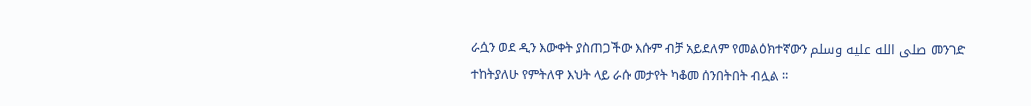ራሷን ወደ ዲን እውቀት ያስጠጋችው እሱም ብቻ አይደለም የመልዕክተኛውን صلى الله عليه وسلم መንገድ ተከትያለሁ የምትለዋ እህት ላይ ራሱ መታየት ካቆመ ሰንበትበት ብሏል ።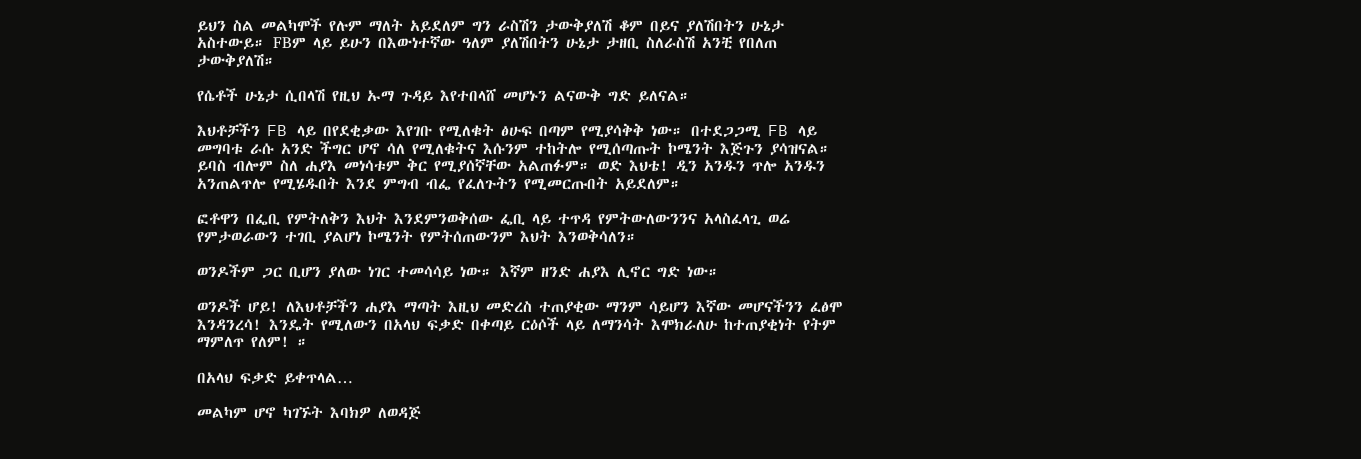ይህን ስል መልካሞች የሉም ማለት አይደለም ግን ራስሽን ታውቅያለሽ ቆም በይና ያለሽበትን ሁኔታ አስተውይ። FBም ላይ ይሁን በእውነተኛው ዓለም ያለሽበትን ሁኔታ ታዘቢ ስለራስሽ አንቺ የበለጠ ታውቅያለሽ።

የሴቶች ሁኔታ ሲበላሽ የዚህ ኡማ ጉዳይ እየተበላሸ መሆኑን ልናውቅ ግድ ይለናል።

እህቶቻችን FB ላይ በየደቂቃው እየገቡ የሚለቁት ፅሁፍ በጣም የሚያሳቅቅ ነው። በተደጋጋሚ FB ላይ መግባቱ ራሱ አንድ ችግር ሆኖ ሳለ የሚለቁትና እሱንም ተከትሎ የሚሰጣጡት ኮሜንት እጅጉን ያሳዝናል። ይባስ ብሎም ስለ ሐያእ መነሳቱም ቅር የሚያሰኛቸው አልጠፉም። ወድ እህቴ! ዲን አንዱን ጥሎ አንዱን አንጠልጥሎ የሚሄዱበት እንደ ምግብ ብፌ የፈለጉትን የሚመርጡበት አይደለም።

ፎቶዋን በፌቢ የምትለቅን እህት እንደምንወቅሰው ፌቢ ላይ ተጥዳ የምትውለውንንና አላስፈላጊ ወሬ የምታወራውን ተገቢ ያልሆነ ኮሜንት የምትሰጠውንም እህት እንወቅሳለን።

ወንዶችም ጋር ቢሆን ያለው ነገር ተመሳሳይ ነው። እኛም ዘንድ ሐያእ ሊኖር ግድ ነው።

ወንዶች ሆይ! ለእህቶቻችን ሐያእ ማጣት እዚህ መድረስ ተጠያቂው ማንም ሳይሆን እኛው መሆናችንን ፈፅሞ እንዳንረሳ! እንዴት የሚለውን በአላህ ፍቃድ በቀጣይ ርዕሶች ላይ ለማንሳት እሞክራለሁ ከተጠያቂነት የትም ማምለጥ የለም! ።

በአላህ ፍቃድ ይቀጥላል…

መልካም ሆኖ ካገኙት እባክዎ ለወዳጅ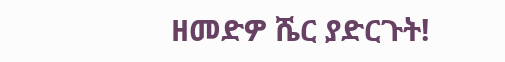ዘመድዎ ሼር ያድርጉት!